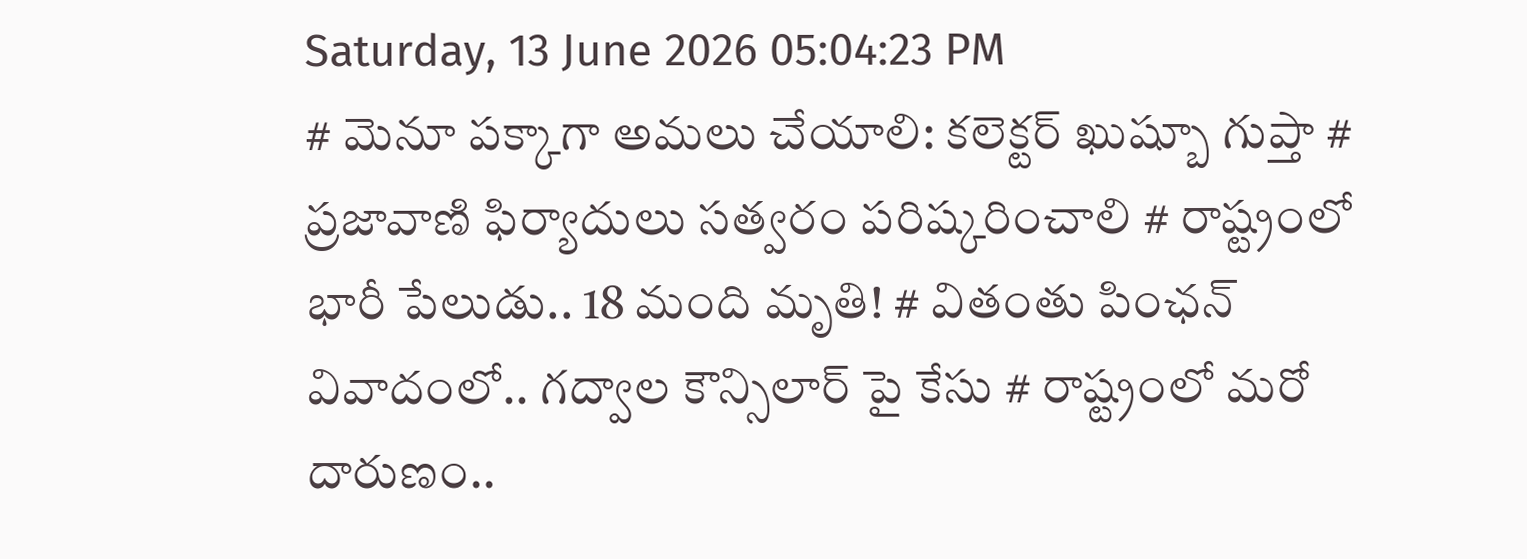Saturday, 13 June 2026 05:04:23 PM
# మెనూ పక్కాగా అమలు చేయాలి: కలెక్టర్ ఖుష్బూ గుప్తా # ప్రజావాణి ఫిర్యాదులు సత్వరం పరిష్కరించాలి # రాష్ట్రంలో భారీ పేలుడు.. 18 మంది మృతి! # వితంతు పింఛన్ వివాదంలో.. గద్వాల కౌన్సిలార్ పై కేసు # రాష్ట్రంలో మరో దారుణం..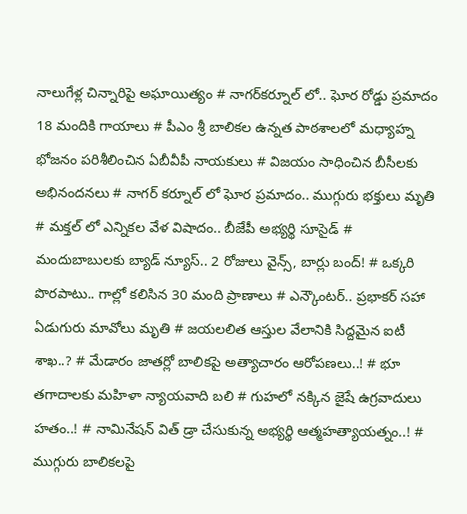నాలుగేళ్ల చిన్నారిపై అఘాయిత్యం # నాగర్‌కర్నూల్ లో.. ఘోర రోడ్డు ప్రమాదం 18 మందికి గాయాలు # పీఎం శ్రీ బాలికల ఉన్నత పాఠశాలలో మధ్యాహ్న భోజనం పరిశీలించిన ఏబీవీపీ నాయకులు # విజయం సాధించిన బీసీలకు అభినందనలు # నాగర్ కర్నూల్ లో ఘోర ప్రమాదం.. ముగ్గురు భక్తులు మృతి # మక్తల్ లో ఎన్నికల వేళ విషాదం.. బీజేపీ అభ్యర్థి సూసైడ్ # మందుబాబులకు బ్యాడ్ న్యూస్.. 2 రోజులు వైన్స్, బార్లు బంద్! # ఒక్కరి పొరపాటు.. గాల్లో కలిసిన 30 మంది ప్రాణాలు # ఎన్కౌంటర్.. ప్రభాకర్ సహా ఏడుగురు మావోలు మృతి # జయలలిత ఆస్తుల వేలానికి సిద్దమైన ఐటీ శాఖ..? # మేడారం జాతర్లో బాలికపై అత్యాచారం ఆరోపణలు..! # భూ తగాదాలకు మహిళా న్యాయవాది బలి # గుహలో నక్కిన జైషే ఉగ్రవాదులు హతం..! # నామినేషన్ విత్ డ్రా చేసుకున్న అభ్యర్థి ఆత్మహత్యాయత్నం..! # ముగ్గురు బాలికలపై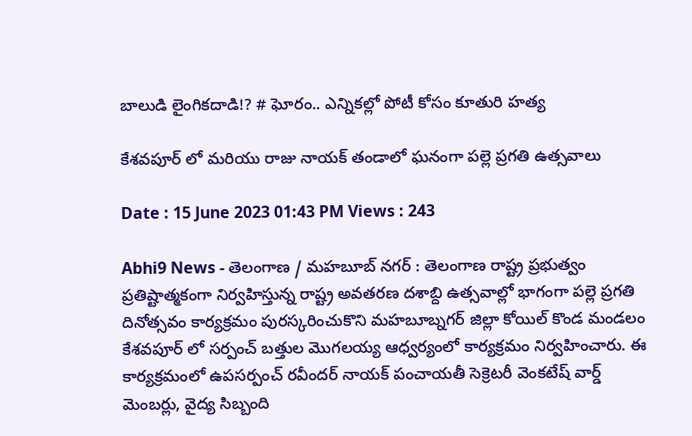బాలుడి లైంగికదాడి!? # ఘోరం.. ఎన్నికల్లో పోటీ కోసం కూతురి హత్య

కేశవపూర్ లో మరియు రాజు నాయక్ తండాలో ఘనంగా పల్లె ప్రగతి ఉత్సవాలు

Date : 15 June 2023 01:43 PM Views : 243

Abhi9 News - తెలంగాణ / మహబూబ్ నగర్ : తెలంగాణ రాష్ట్ర ప్రభుత్వం ప్రతిష్టాత్మకంగా నిర్వహిస్తున్న రాష్ట్ర అవతరణ దశాబ్ది ఉత్సవాల్లో భాగంగా పల్లె ప్రగతి దినోత్సవం కార్యక్రమం పురస్కరించుకొని మహబూబ్నగర్ జిల్లా కోయిల్ కొండ మండలం కేశవపూర్ లో సర్పంచ్ బత్తుల మొగలయ్య ఆధ్వర్యంలో కార్యక్రమం నిర్వహించారు. ఈ కార్యక్రమంలో ఉపసర్పంచ్ రవీందర్ నాయక్ పంచాయతీ సెక్రెటరీ వెంకటేష్ వార్డ్ మెంబర్లు, వైద్య సిబ్బంది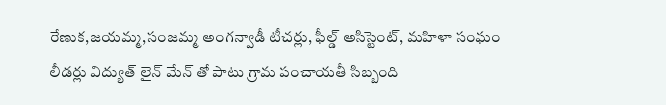రేణుక,జయమ్మ,సంజమ్మ అంగన్వాడీ టీచర్లు, ఫీల్డ్ అసిస్టెంట్, మహిళా సంఘం లీడర్లు విద్యుత్ లైన్ మేన్ తో పాటు గ్రామ పంచాయతీ సిబ్బంది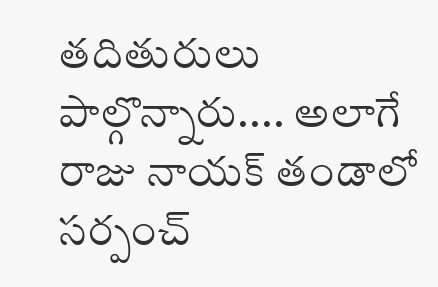తదితురులు పాల్గొన్నారు.... అలాగే రాజు నాయక్ తండాలో సర్పంచ్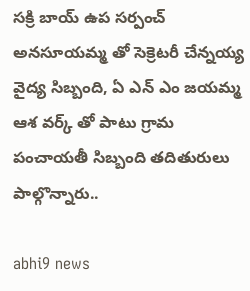సక్రి బాయ్ ఉప సర్పంచ్ అనసూయమ్మ తో సెక్రెటరీ చేన్నయ్య వైద్య సిబ్బంది, ఏ ఎన్ ఎం జయమ్మ ఆశ వర్క్ తో పాటు గ్రామ పంచాయతీ సిబ్బంది తదితురులు పాల్గొన్నారు..

abhi9 news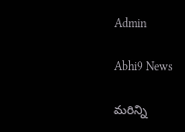Admin

Abhi9 News

మరిన్ని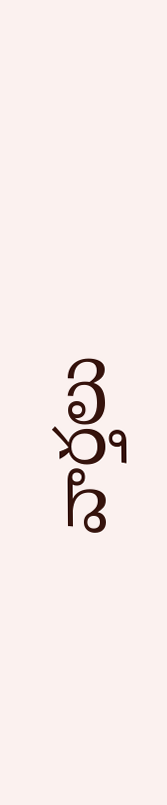వార్తలు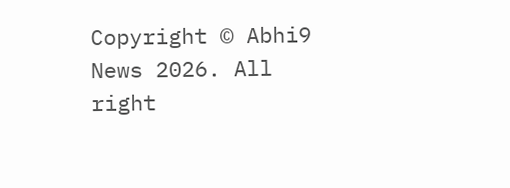Copyright © Abhi9 News 2026. All right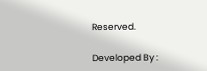Reserved.

Developed By :